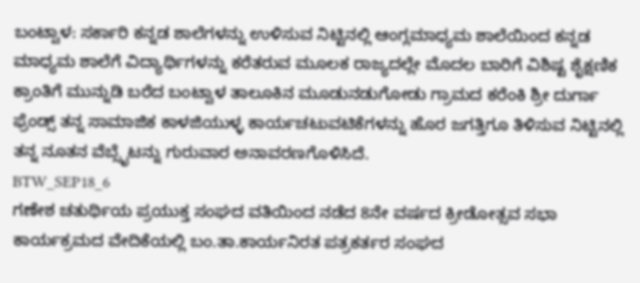ಬಂಟ್ವಾಳ: ಸರ್ಕಾರಿ ಕನ್ನಡ ಶಾಲೆಗಳನ್ನು ಉಳಿಸುವ ನಿಟ್ಟಿನಲ್ಲಿ ಆಂಗ್ಲಮಾಧ್ಯಮ ಶಾಲೆಯಿಂದ ಕನ್ನಡ ಮಾಧ್ಯಮ ಶಾಲೆಗೆ ವಿದ್ಯಾರ್ಥಿಗಳನ್ನು ಕರೆತರುವ ಮೂಲಕ ರಾಜ್ಯದಲ್ಲೇ ಮೊದಲ ಬಾರಿಗೆ ವಿಶಿಷ್ಟ ಶೈಕ್ಷಣಿಕ ಕ್ರಾಂತಿಗೆ ಮುನ್ನುಡಿ ಬರೆದ ಬಂಟ್ವಾಳ ತಾಲೂಕಿನ ಮೂಡುನಡುಗೋಡು ಗ್ರಾಮದ ಕರೆಂಕಿ ಶ್ರೀ ದುರ್ಗಾ ಫ್ರೆಂಡ್ಸ್ ತನ್ನ ಸಾಮಾಜಿಕ ಕಾಳಜಿಯುಳ್ಳ ಕಾರ್ಯಚಟುವಟಿಕೆಗಳನ್ನು ಹೊರ ಜಗತ್ತಿಗೂ ತಿಳಿಸುವ ನಿಟ್ಟಿನಲ್ಲಿ ತನ್ನ ನೂತನ ವೆಬ್ಸೈಟನ್ನು ಗುರುವಾರ ಅನಾವರಣಗೊಳಿಸಿದೆ.
BTW_SEP18_6
ಗಣೇಶ ಚತುರ್ಥಿಯ ಪ್ರಯುಕ್ತ ಸಂಘದ ವತಿಯಿಂದ ನಡೆದ 8ನೇ ವರ್ಷದ ಕ್ರೀಡೋತ್ಸವ ಸಭಾ ಕಾರ್ಯಕ್ರಮದ ವೇದಿಕೆಯಲ್ಲಿ ಬಂ.ತಾ.ಕಾರ್ಯನಿರತ ಪತ್ರಕರ್ತರ ಸಂಘದ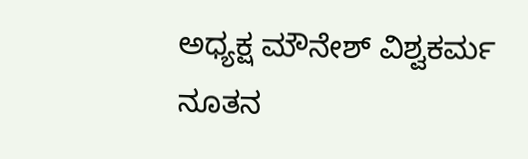ಅಧ್ಯಕ್ಷ ಮೌನೇಶ್ ವಿಶ್ವಕರ್ಮ ನೂತನ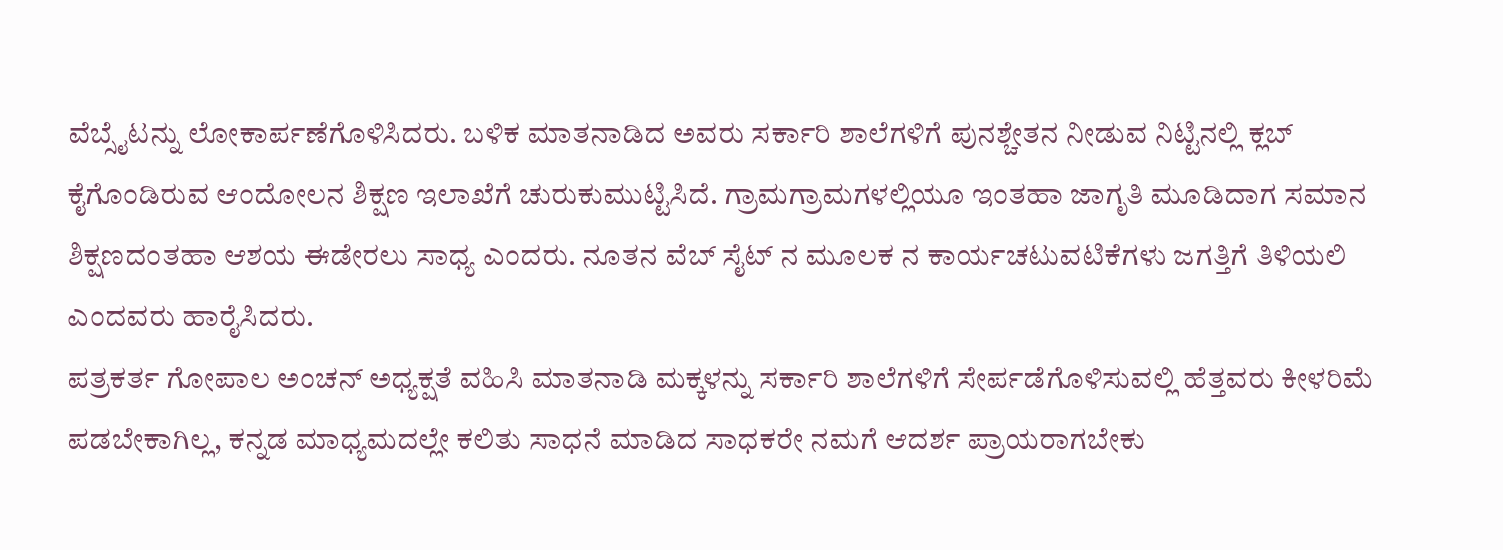ವೆಬ್ಸೈಟನ್ನು ಲೋಕಾರ್ಪಣೆಗೊಳಿಸಿದರು. ಬಳಿಕ ಮಾತನಾಡಿದ ಅವರು ಸರ್ಕಾರಿ ಶಾಲೆಗಳಿಗೆ ಪುನಶ್ಚೇತನ ನೀಡುವ ನಿಟ್ಟಿನಲ್ಲಿ ಕ್ಲಬ್ ಕೈಗೊಂಡಿರುವ ಆಂದೋಲನ ಶಿಕ್ಷಣ ಇಲಾಖೆಗೆ ಚುರುಕುಮುಟ್ಟಿಸಿದೆ. ಗ್ರಾಮಗ್ರಾಮಗಳಲ್ಲಿಯೂ ಇಂತಹಾ ಜಾಗೃತಿ ಮೂಡಿದಾಗ ಸಮಾನ ಶಿಕ್ಷಣದಂತಹಾ ಆಶಯ ಈಡೇರಲು ಸಾಧ್ಯ ಎಂದರು. ನೂತನ ವೆಬ್ ಸೈಟ್ ನ ಮೂಲಕ ನ ಕಾರ್ಯಚಟುವಟಿಕೆಗಳು ಜಗತ್ತಿಗೆ ತಿಳಿಯಲಿ ಎಂದವರು ಹಾರೈಸಿದರು.
ಪತ್ರಕರ್ತ ಗೋಪಾಲ ಅಂಚನ್ ಅಧ್ಯಕ್ಷತೆ ವಹಿಸಿ ಮಾತನಾಡಿ ಮಕ್ಕಳನ್ನು ಸರ್ಕಾರಿ ಶಾಲೆಗಳಿಗೆ ಸೇರ್ಪಡೆಗೊಳಿಸುವಲ್ಲಿ ಹೆತ್ತವರು ಕೀಳರಿಮೆ ಪಡಬೇಕಾಗಿಲ್ಲ, ಕನ್ನಡ ಮಾಧ್ಯಮದಲ್ಲೇ ಕಲಿತು ಸಾಧನೆ ಮಾಡಿದ ಸಾಧಕರೇ ನಮಗೆ ಆದರ್ಶ ಪ್ರಾಯರಾಗಬೇಕು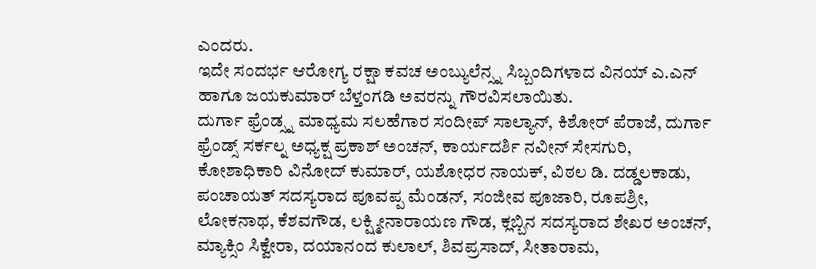ಎಂದರು.
ಇದೇ ಸಂದರ್ಭ ಆರೋಗ್ಯ ರಕ್ಷಾ ಕವಚ ಅಂಬ್ಯುಲೆನ್ಸ್ನ ಸಿಬ್ಬಂದಿಗಳಾದ ವಿನಯ್ ಎ.ಎನ್ ಹಾಗೂ ಜಯಕುಮಾರ್ ಬೆಳ್ತಂಗಡಿ ಅವರನ್ನು ಗೌರವಿಸಲಾಯಿತು.
ದುರ್ಗಾ ಫ್ರೆಂಡ್ಸ್ನ ಮಾಧ್ಯಮ ಸಲಹೆಗಾರ ಸಂದೀಪ್ ಸಾಲ್ಯಾನ್, ಕಿಶೋರ್ ಪೆರಾಜೆ, ದುರ್ಗಾ ಫ್ರೆಂಡ್ಸ್ ಸರ್ಕಲ್ನ ಅಧ್ಯಕ್ಷ ಪ್ರಕಾಶ್ ಅಂಚನ್, ಕಾರ್ಯದರ್ಶಿ ನವೀನ್ ಸೇಸಗುರಿ, ಕೋಶಾಧಿಕಾರಿ ವಿನೋದ್ ಕುಮಾರ್, ಯಶೋಧರ ನಾಯಕ್, ವಿಠಲ ಡಿ. ದಡ್ಡಲಕಾಡು, ಪಂಚಾಯತ್ ಸದಸ್ಯರಾದ ಪೂವಪ್ಪ ಮೆಂಡನ್, ಸಂಜೀವ ಪೂಜಾರಿ, ರೂಪಶ್ರೀ, ಲೋಕನಾಥ, ಕೆಶವಗೌಡ, ಲಕ್ಷ್ಮೀನಾರಾಯಣ ಗೌಡ, ಕ್ಲಬ್ಬಿನ ಸದಸ್ಯರಾದ ಶೇಖರ ಅಂಚನ್, ಮ್ಯಾಕ್ಸಿಂ ಸಿಕ್ವೇರಾ, ದಯಾನಂದ ಕುಲಾಲ್, ಶಿವಪ್ರಸಾದ್, ಸೀತಾರಾಮ,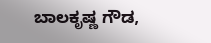ಬಾಲಕೃಷ್ಣ ಗೌಡ,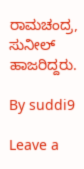ರಾಮಚಂದ್ರ, ಸುನೀಲ್ ಹಾಜರಿದ್ದರು.

By suddi9

Leave a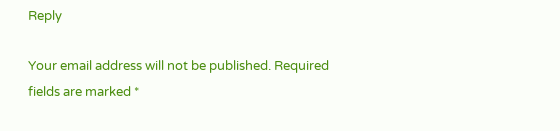Reply

Your email address will not be published. Required fields are marked *